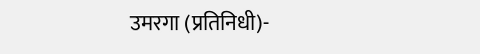उमरगा (प्रतिनिधी)-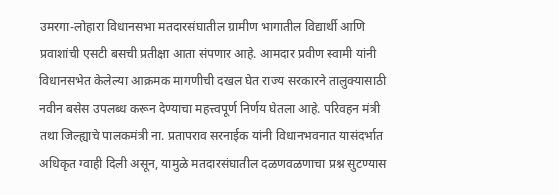उमरगा-लोहारा विधानसभा मतदारसंघातील ग्रामीण भागातील विद्यार्थी आणि प्रवाशांची एसटी बसची प्रतीक्षा आता संपणार आहे. आमदार प्रवीण स्वामी यांनी विधानसभेत केलेल्या आक्रमक मागणीची दखल घेत राज्य सरकारने तालुक्यासाठी नवीन बसेस उपलब्ध करून देण्याचा महत्त्वपूर्ण निर्णय घेतला आहे. परिवहन मंत्री तथा जिल्ह्याचे पालकमंत्री ना. प्रतापराव सरनाईक यांनी विधानभवनात यासंदर्भात अधिकृत ग्वाही दिली असून, यामुळे मतदारसंघातील दळणवळणाचा प्रश्न सुटण्यास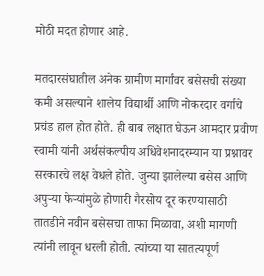मोठी मदत होणार आहे.

मतदारसंघातील अनेक ग्रामीण मार्गांवर बसेसची संख्या कमी असल्याने शालेय विद्यार्थी आणि नोकरदार वर्गाचे प्रचंड हाल होत होते. ही बाब लक्षात घेऊन आमदार प्रवीण स्वामी यांनी अर्थसंकल्पीय अधिवेशनादरम्यान या प्रश्नावर सरकारचे लक्ष वेधले होते. जुन्या झालेल्या बसेस आणि अपुऱ्या फेऱ्यांमुळे होणारी गैरसोय दूर करण्यासाठी तातडीने नवीन बसेसचा ताफा मिळावा, अशी मागणी त्यांनी लावून धरली होती. त्यांच्या या सातत्यपूर्ण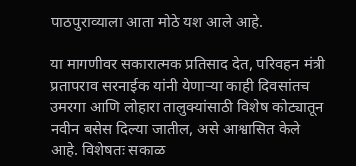पाठपुराव्याला आता मोठे यश आले आहे.

या मागणीवर सकारात्मक प्रतिसाद देत, परिवहन मंत्री प्रतापराव सरनाईक यांनी येणाऱ्या काही दिवसांतच उमरगा आणि लोहारा तालुक्यांसाठी विशेष कोट्यातून नवीन बसेस दिल्या जातील, असे आश्वासित केले आहे. विशेषतः सकाळ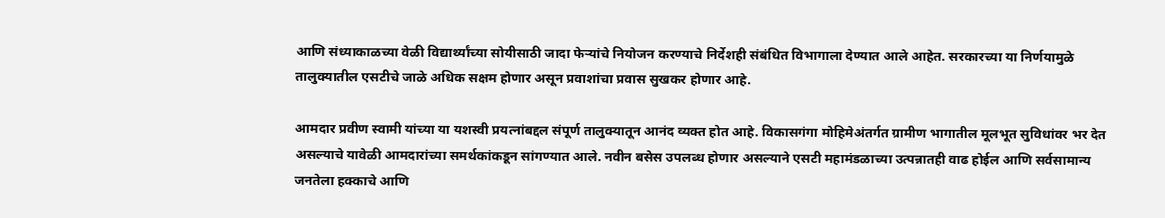आणि संध्याकाळच्या वेळी विद्यार्थ्यांच्या सोयीसाठी जादा फेऱ्यांचे नियोजन करण्याचे निर्देशही संबंधित विभागाला देण्यात आले आहेत. सरकारच्या या निर्णयामुळे तालुक्यातील एसटीचे जाळे अधिक सक्षम होणार असून प्रवाशांचा प्रवास सुखकर होणार आहे.

आमदार प्रवीण स्वामी यांच्या या यशस्वी प्रयत्नांबद्दल संपूर्ण तालुक्यातून आनंद व्यक्त होत आहे. विकासगंगा मोहिमेअंतर्गत ग्रामीण भागातील मूलभूत सुविधांवर भर देत असल्याचे यावेळी आमदारांच्या समर्थकांकडून सांगण्यात आले. नवीन बसेस उपलब्ध होणार असल्याने एसटी महामंडळाच्या उत्पन्नातही वाढ होईल आणि सर्वसामान्य जनतेला हक्काचे आणि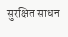सुरक्षित साधन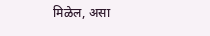मिळेल, असा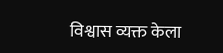विश्वास व्यक्त केला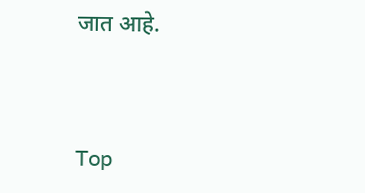जात आहे.



Top